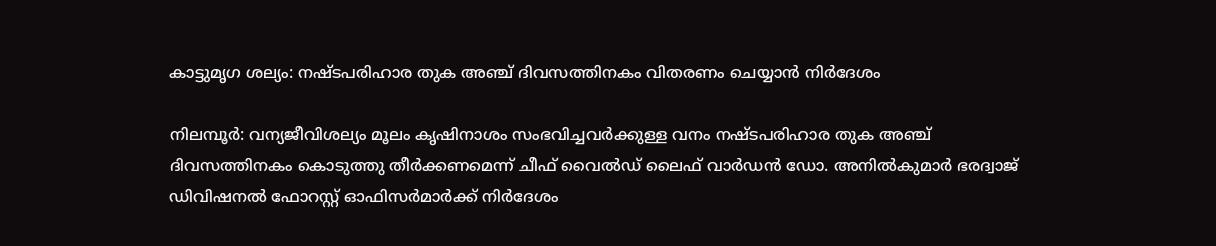കാട്ടുമൃഗ ശല‍്യം: നഷ്ടപരിഹാര തുക അഞ്ച് ദിവസത്തിനകം വിതരണം ചെയ്യാൻ നിർദേശം

നിലമ്പൂർ: വന‍്യജീവിശല‍്യം മൂലം കൃഷിനാശം സംഭവിച്ചവർക്കുള്ള വനം നഷ്ടപരിഹാര തുക അഞ്ച് ദിവസത്തിനകം കൊടുത്തു തീർക്കണമെന്ന് ചീഫ് വൈൽഡ് ലൈഫ് വാർഡൻ ഡോ. അനിൽകുമാർ ഭരദ്വാജ് ഡിവിഷനൽ ഫോറസ്റ്റ് ഓഫിസർമാർക്ക് നിർദേശം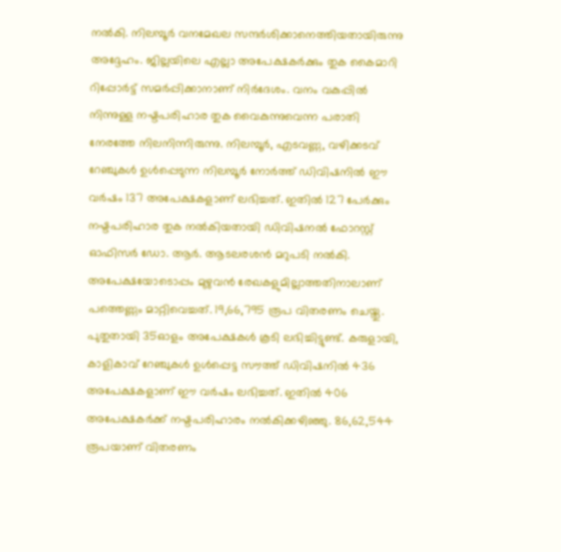നൽകി. നിലമ്പൂർ വനമേഖല സന്ദർശിക്കാനെത്തിയതായിരുന്നു അദ്ദേഹം. ജില്ലയിലെ എല്ലാ അപേക്ഷകർക്കും തുക കൈമാറി റിപ്പോർട്ട് സമർപ്പിക്കാനാണ് നിർദേശം. വനം വകുപ്പിൽ നിന്നുള്ള നഷ്ടപരിഹാര തുക വൈകുന്നുവെന്ന പരാതി നേരത്തേ നിലനിന്നിരുന്നു. നിലമ്പൂർ, എടവണ്ണ, വഴിക്കടവ് റേഞ്ചുകൾ ഉൾപ്പെടുന്ന നിലമ്പൂർ നോർത്ത് ഡിവിഷനിൽ ഈ വർഷം 137 അപേക്ഷകളാണ് ലഭിച്ചത്. ഇതിൽ 127 പേർക്കും നഷ്ടപരിഹാര തുക നൽകിയതായി ഡിവിഷനൽ ഫോറസ്റ്റ് ഓഫിസർ ഡോ. ആർ. ആടലരശൻ മറുപടി നൽകി. അപേക്ഷയോടൊപ്പം മുഴുവൻ രേഖകളുമില്ലാത്തതിനാലാണ് പത്തെണ്ണം മാറ്റിവെച്ചത്. 19,66,795 രൂപ വിതരണം ചെയ്തു. പുതുതായി 35ഓളം അപേക്ഷകൾ കൂടി ലഭിച്ചിട്ടുണ്ട്. കരുളായി, കാളികാവ് റേഞ്ചുകൾ ഉൾപ്പെട്ട സൗത്ത് ഡിവിഷനിൽ 436 അപേക്ഷകളാണ് ഈ വർഷം ലഭിച്ചത്. ഇതിൽ 406 അപേക്ഷകർക്ക് നഷ്ടപരിഹാരം നൽകിക്കഴിഞ്ഞു. 86,62,544 രൂപയാണ് വിതരണം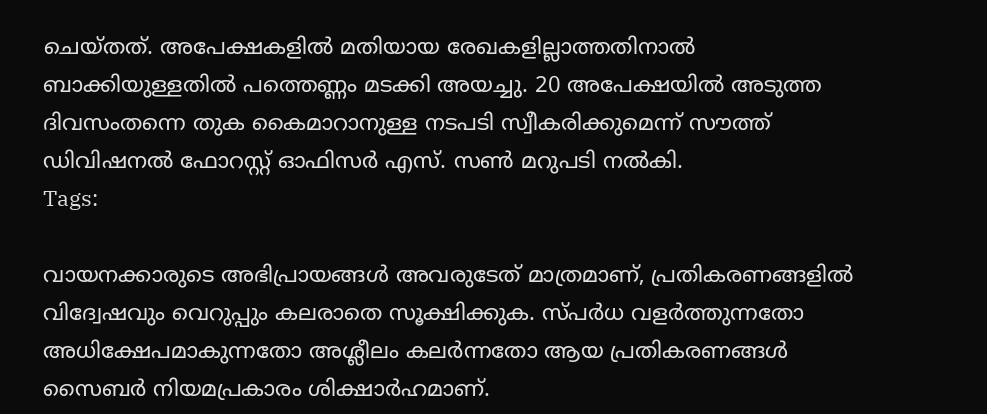ചെയ്തത്. അപേക്ഷകളിൽ മതിയായ രേഖകളില്ലാത്തതിനാൽ ബാക്കിയുള്ളതിൽ പത്തെണ്ണം മടക്കി അയച്ചു. 20 അപേക്ഷയിൽ അടുത്ത ദിവസംതന്നെ തുക കൈമാറാനുള്ള നടപടി സ്വീകരിക്കുമെന്ന് സൗത്ത് ഡിവിഷനൽ ഫോറസ്റ്റ് ഓഫിസർ എസ്. സൺ മറുപടി നൽകി.
Tags:

വായനക്കാരുടെ അഭിപ്രായങ്ങള്‍ അവരുടേത് മാത്രമാണ്, പ്രതികരണങ്ങളിൽ വിദ്വേഷവും വെറുപ്പും കലരാതെ സൂക്ഷിക്കുക. സ്പർധ വളർത്തുന്നതോ അധിക്ഷേപമാകുന്നതോ അശ്ലീലം കലർന്നതോ ആയ പ്രതികരണങ്ങൾ സൈബർ നിയമപ്രകാരം ശിക്ഷാർഹമാണ്.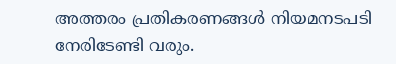അത്തരം പ്രതികരണങ്ങൾ നിയമനടപടി നേരിടേണ്ടി വരും.